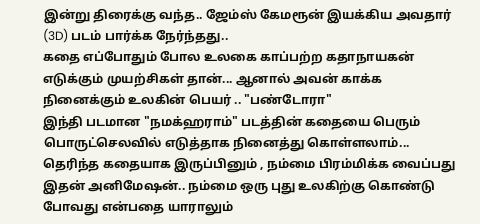இன்று திரைக்கு வந்த.. ஜேம்ஸ் கேமரூன் இயக்கிய அவதார் (3D) படம் பார்க்க நேர்ந்தது..
கதை எப்போதும் போல உலகை காப்பற்ற கதாநாயகன் எடுக்கும் முயற்சிகள் தான்... ஆனால் அவன் காக்க நினைக்கும் உலகின் பெயர் .. "பண்டோரா"
இந்தி படமான "நமக்ஹராம்" படத்தின் கதையை பெரும் பொருட்செலவில் எடுத்தாக நினைத்து கொள்ளலாம்...
தெரிந்த கதையாக இருப்பினும் , நம்மை பிரம்மிக்க வைப்பது இதன் அனிமேஷன்.. நம்மை ஒரு புது உலகிற்கு கொண்டு போவது என்பதை யாராலும்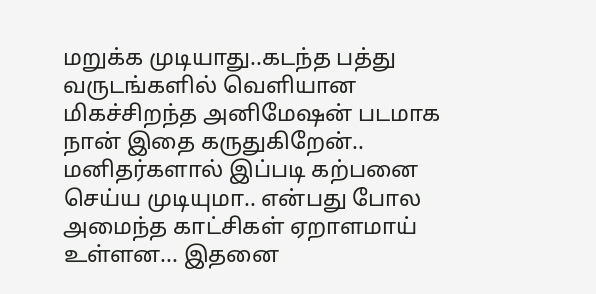மறுக்க முடியாது..கடந்த பத்து வருடங்களில் வெளியான மிகச்சிறந்த அனிமேஷன் படமாக நான் இதை கருதுகிறேன்..
மனிதர்களால் இப்படி கற்பனை செய்ய முடியுமா.. என்பது போல அமைந்த காட்சிகள் ஏறாளமாய் உள்ளன... இதனை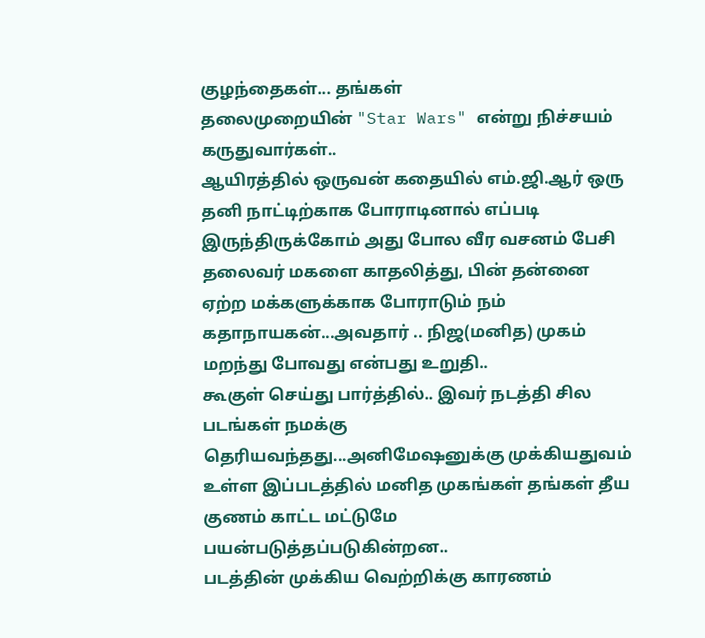குழந்தைகள்... தங்கள்
தலைமுறையின் "Star Wars" என்று நிச்சயம் கருதுவார்கள்..
ஆயிரத்தில் ஒருவன் கதையில் எம்.ஜி.ஆர் ஒரு தனி நாட்டிற்காக போராடினால் எப்படி இருந்திருக்கோம் அது போல வீர வசனம் பேசி தலைவர் மகளை காதலித்து, பின் தன்னை ஏற்ற மக்களுக்காக போராடும் நம் கதாநாயகன்...அவதார் .. நிஜ(மனித) முகம் மறந்து போவது என்பது உறுதி..
கூகுள் செய்து பார்த்தில்.. இவர் நடத்தி சில படங்கள் நமக்கு தெரியவந்தது...அனிமேஷனுக்கு முக்கியதுவம் உள்ள இப்படத்தில் மனித முகங்கள் தங்கள் தீய குணம் காட்ட மட்டுமே பயன்படுத்தப்படுகின்றன..
படத்தின் முக்கிய வெற்றிக்கு காரணம்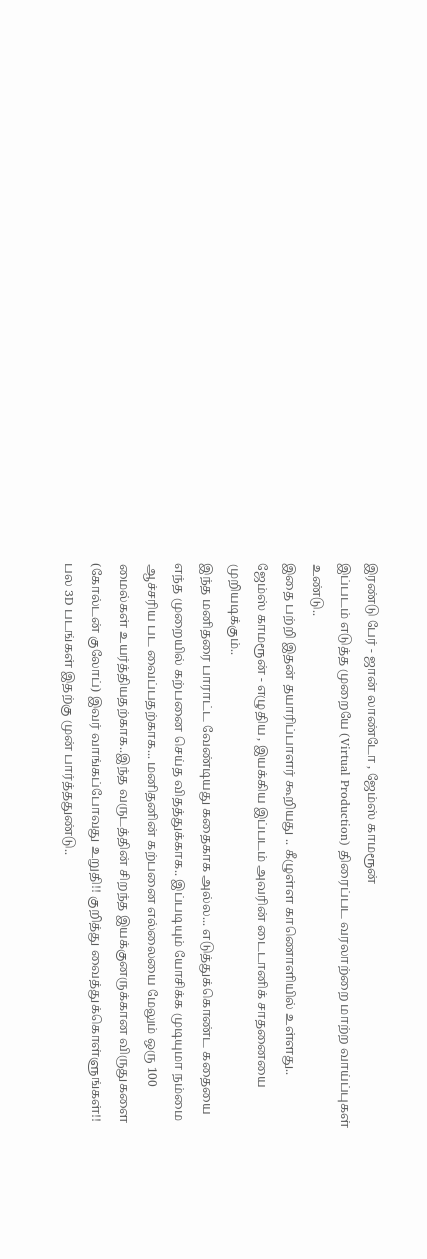இரண்டு பேர் - ஜான் லாண்டோ , ஜேம்ஸ் காமரூன்
இப்படம் எடுத்த முறையே (Virtual Production) திரைப்பட வரலாற்றை மாற்ற வாய்ப்புகள் உண்டு..
இதை பற்றி இதன் தயாரிப்பாளர் கூறியது .. கீழுள்ள காணொளியில் உள்ளது..
ஜேம்ஸ் காமரூன் - எழுதிய , இயக்கிய இப்படம் அவரின் டைடானிக் சாதனையை முறியடிக்கும்..
இந்த மனிதரை பாராட்ட வேண்டியது கதைகாக அல்ல... எடுத்துக்கொண்ட கதையை எந்த முறையில் கற்பனை செய்த விதத்துக்காக.. இப்படியும் யோசிக்க முடியுமா நம்மை ஆச்சரிய பட வைப்பதற்காக... மனிதனின் கற்பனை எல்லையை மேலும் ஒரு 100 மைல்கள் உயர்த்தியதற்காக..இந்த வருடத்தின் சிறந்த இயக்குனருக்கான விருதுகளை (கோல்டன் குலோப்) இவர் வாங்கப்போவது உறுதி!! குறித்து வைத்துக்கொள்ளுங்கள்!!
பல 3D படங்கள் இதற்கு முன் பார்த்ததுண்டு..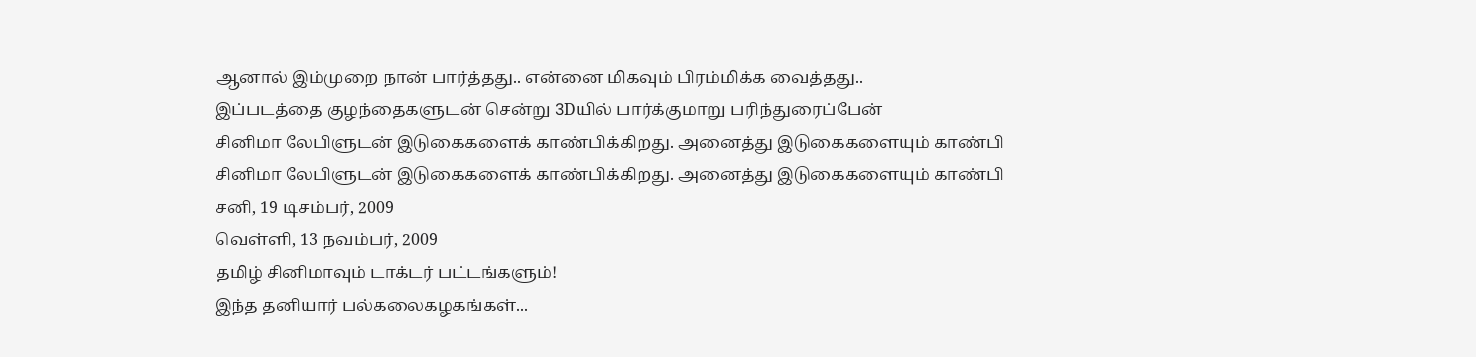ஆனால் இம்முறை நான் பார்த்தது.. என்னை மிகவும் பிரம்மிக்க வைத்தது..
இப்படத்தை குழந்தைகளுடன் சென்று 3Dயில் பார்க்குமாறு பரிந்துரைப்பேன்
சினிமா லேபிளுடன் இடுகைகளைக் காண்பிக்கிறது. அனைத்து இடுகைகளையும் காண்பி
சினிமா லேபிளுடன் இடுகைகளைக் காண்பிக்கிறது. அனைத்து இடுகைகளையும் காண்பி
சனி, 19 டிசம்பர், 2009
வெள்ளி, 13 நவம்பர், 2009
தமிழ் சினிமாவும் டாக்டர் பட்டங்களும்!
இந்த தனியார் பல்கலைகழகங்கள்...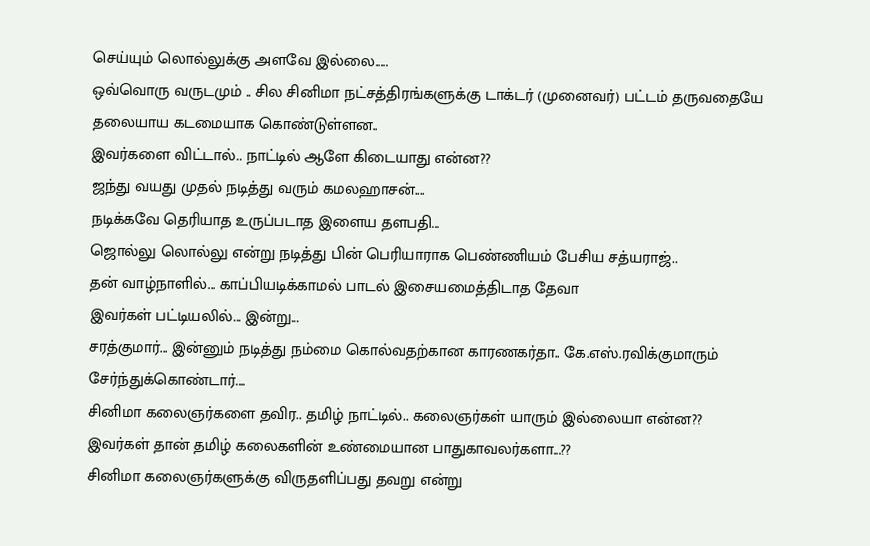செய்யும் லொல்லுக்கு அளவே இல்லை.....
ஒவ்வொரு வருடமும் .. சில சினிமா நட்சத்திரங்களுக்கு டாக்டர் (முனைவர்) பட்டம் தருவதையே தலையாய கடமையாக கொண்டுள்ளன..
இவர்களை விட்டால்.. நாட்டில் ஆளே கிடையாது என்ன??
ஜந்து வயது முதல் நடித்து வரும் கமலஹாசன்....
நடிக்கவே தெரியாத உருப்படாத இளைய தளபதி...
ஜொல்லு லொல்லு என்று நடித்து பின் பெரியாராக பெண்ணியம் பேசிய சத்யராஜ்..
தன் வாழ்நாளில்... காப்பியடிக்காமல் பாடல் இசையமைத்திடாத தேவா
இவர்கள் பட்டியலில்... இன்று...
சரத்குமார்... இன்னும் நடித்து நம்மை கொல்வதற்கான காரணகர்தா.. கே.எஸ்.ரவிக்குமாரும் சேர்ந்துக்கொண்டார்....
சினிமா கலைஞர்களை தவிர.. தமிழ் நாட்டில்.. கலைஞர்கள் யாரும் இல்லையா என்ன??
இவர்கள் தான் தமிழ் கலைகளின் உண்மையான பாதுகாவலர்களா...??
சினிமா கலைஞர்களுக்கு விருதளிப்பது தவறு என்று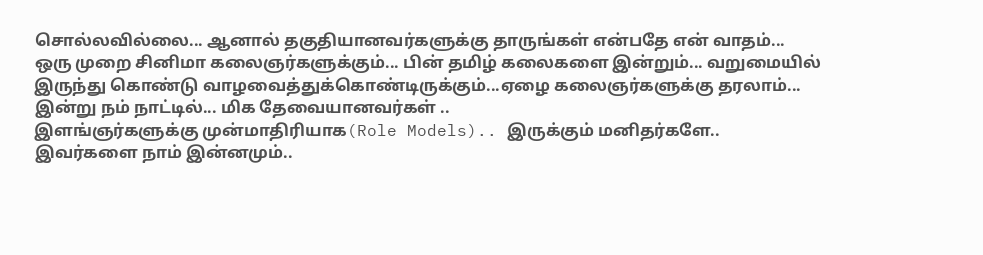சொல்லவில்லை... ஆனால் தகுதியானவர்களுக்கு தாருங்கள் என்பதே என் வாதம்...
ஒரு முறை சினிமா கலைஞர்களுக்கும்... பின் தமிழ் கலைகளை இன்றும்... வறுமையில் இருந்து கொண்டு வாழவைத்துக்கொண்டிருக்கும்...ஏழை கலைஞர்களுக்கு தரலாம்...
இன்று நம் நாட்டில்... மிக தேவையானவர்கள் ..
இளங்ஞர்களுக்கு முன்மாதிரியாக(Role Models).. இருக்கும் மனிதர்களே..
இவர்களை நாம் இன்னமும்..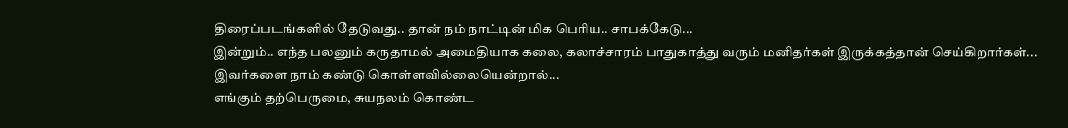திரைப்படங்களில் தேடுவது.. தான் நம் நாட்டின் மிக பெரிய.. சாபக்கேடு...
இன்றும்.. எந்த பலனும் கருதாமல் அமைதியாக கலை, கலாச்சாரம் பாதுகாத்து வரும் மனிதர்கள் இருக்கத்தான் செய்கிறார்கள்...
இவர்களை நாம் கண்டு கொள்ளவில்லையென்றால்...
எங்கும் தற்பெருமை, சுயநலம் கொண்ட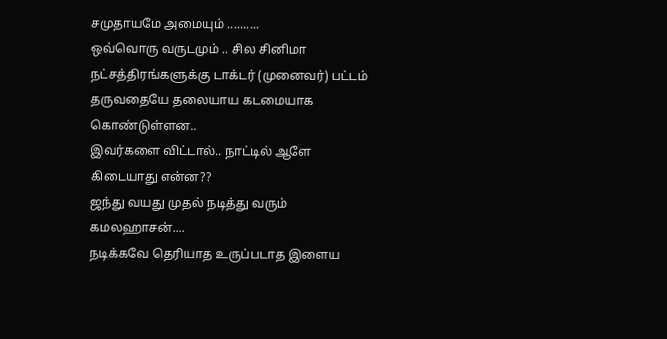சமுதாயமே அமையும் ..........
ஒவ்வொரு வருடமும் .. சில சினிமா நட்சத்திரங்களுக்கு டாக்டர் (முனைவர்) பட்டம் தருவதையே தலையாய கடமையாக கொண்டுள்ளன..
இவர்களை விட்டால்.. நாட்டில் ஆளே கிடையாது என்ன??
ஜந்து வயது முதல் நடித்து வரும் கமலஹாசன்....
நடிக்கவே தெரியாத உருப்படாத இளைய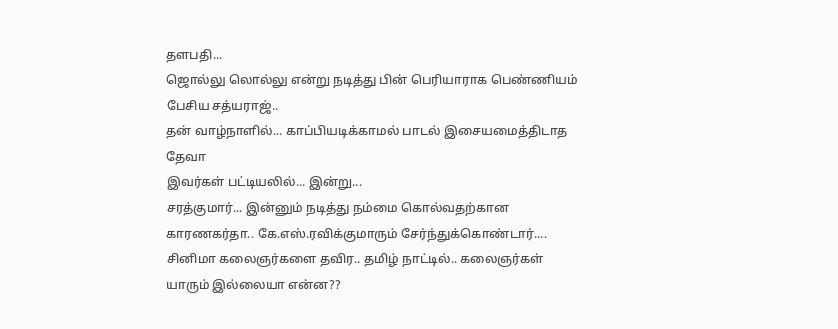தளபதி...
ஜொல்லு லொல்லு என்று நடித்து பின் பெரியாராக பெண்ணியம் பேசிய சத்யராஜ்..
தன் வாழ்நாளில்... காப்பியடிக்காமல் பாடல் இசையமைத்திடாத தேவா
இவர்கள் பட்டியலில்... இன்று...
சரத்குமார்... இன்னும் நடித்து நம்மை கொல்வதற்கான காரணகர்தா.. கே.எஸ்.ரவிக்குமாரும் சேர்ந்துக்கொண்டார்....
சினிமா கலைஞர்களை தவிர.. தமிழ் நாட்டில்.. கலைஞர்கள் யாரும் இல்லையா என்ன??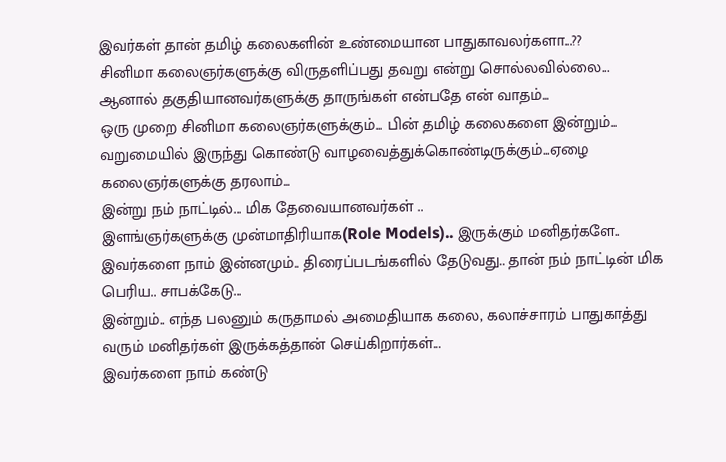இவர்கள் தான் தமிழ் கலைகளின் உண்மையான பாதுகாவலர்களா...??
சினிமா கலைஞர்களுக்கு விருதளிப்பது தவறு என்று சொல்லவில்லை... ஆனால் தகுதியானவர்களுக்கு தாருங்கள் என்பதே என் வாதம்...
ஒரு முறை சினிமா கலைஞர்களுக்கும்... பின் தமிழ் கலைகளை இன்றும்... வறுமையில் இருந்து கொண்டு வாழவைத்துக்கொண்டிருக்கும்...ஏழை கலைஞர்களுக்கு தரலாம்...
இன்று நம் நாட்டில்... மிக தேவையானவர்கள் ..
இளங்ஞர்களுக்கு முன்மாதிரியாக(Role Models).. இருக்கும் மனிதர்களே..
இவர்களை நாம் இன்னமும்.. திரைப்படங்களில் தேடுவது.. தான் நம் நாட்டின் மிக பெரிய.. சாபக்கேடு...
இன்றும்.. எந்த பலனும் கருதாமல் அமைதியாக கலை, கலாச்சாரம் பாதுகாத்து வரும் மனிதர்கள் இருக்கத்தான் செய்கிறார்கள்...
இவர்களை நாம் கண்டு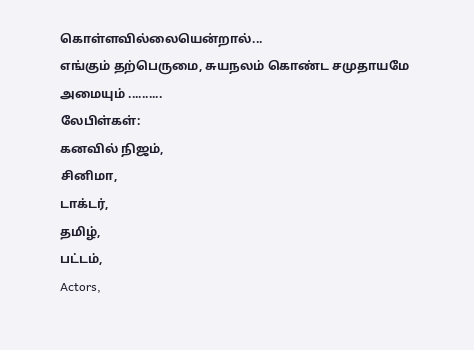கொள்ளவில்லையென்றால்...
எங்கும் தற்பெருமை, சுயநலம் கொண்ட சமுதாயமே அமையும் ..........
லேபிள்கள்:
கனவில் நிஜம்,
சினிமா,
டாக்டர்,
தமிழ்,
பட்டம்,
Actors,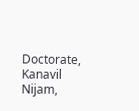Doctorate,
Kanavil Nijam,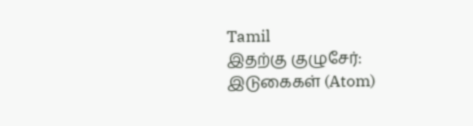Tamil
இதற்கு குழுசேர்:
இடுகைகள் (Atom)